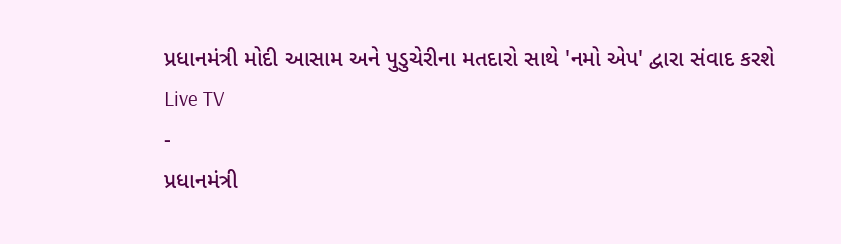પ્રધાનમંત્રી મોદી આસામ અને પુડુચેરીના મતદારો સાથે 'નમો એપ' દ્વારા સંવાદ કરશે
Live TV
-
પ્રધાનમંત્રી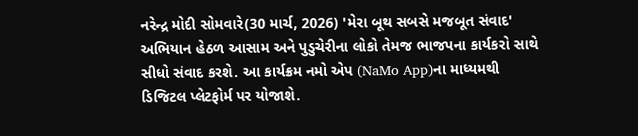નરેન્દ્ર મોદી સોમવારે(30 માર્ચ, 2026) 'મેરા બૂથ સબસે મજબૂત સંવાદ' અભિયાન હેઠળ આસામ અને પુડુચેરીના લોકો તેમજ ભાજપના કાર્યકરો સાથે સીધો સંવાદ કરશે. આ કાર્યક્રમ નમો એપ (NaMo App)ના માધ્યમથી ડિજિટલ પ્લેટફોર્મ પર યોજાશે.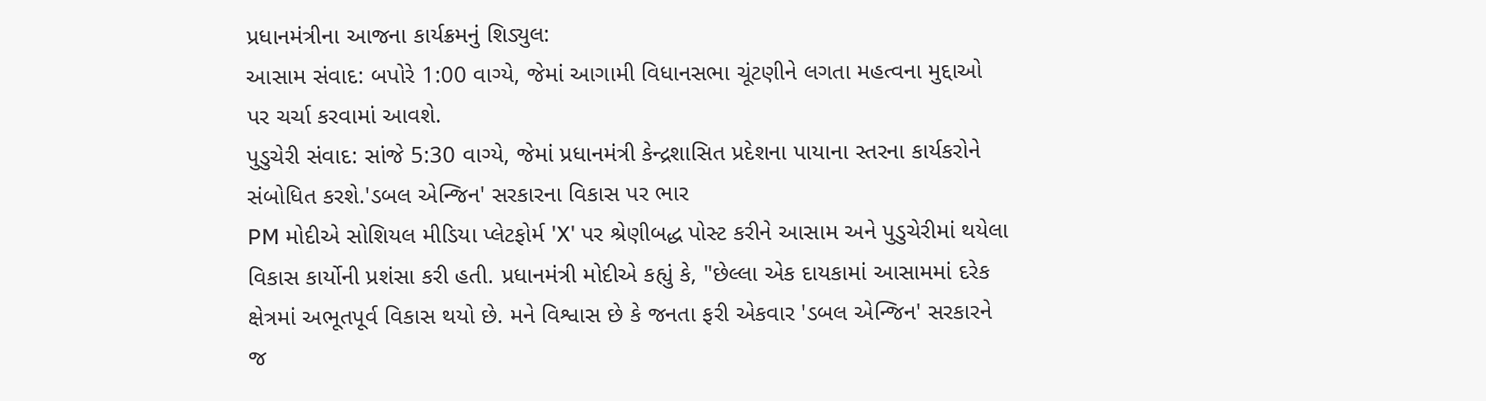પ્રધાનમંત્રીના આજના કાર્યક્રમનું શિડ્યુલ:
આસામ સંવાદ: બપોરે 1:00 વાગ્યે, જેમાં આગામી વિધાનસભા ચૂંટણીને લગતા મહત્વના મુદ્દાઓ પર ચર્ચા કરવામાં આવશે.
પુડુચેરી સંવાદ: સાંજે 5:30 વાગ્યે, જેમાં પ્રધાનમંત્રી કેન્દ્રશાસિત પ્રદેશના પાયાના સ્તરના કાર્યકરોને સંબોધિત કરશે.'ડબલ એન્જિન' સરકારના વિકાસ પર ભાર
PM મોદીએ સોશિયલ મીડિયા પ્લેટફોર્મ 'X' પર શ્રેણીબદ્ધ પોસ્ટ કરીને આસામ અને પુડુચેરીમાં થયેલા વિકાસ કાર્યોની પ્રશંસા કરી હતી. પ્રધાનમંત્રી મોદીએ કહ્યું કે, "છેલ્લા એક દાયકામાં આસામમાં દરેક ક્ષેત્રમાં અભૂતપૂર્વ વિકાસ થયો છે. મને વિશ્વાસ છે કે જનતા ફરી એકવાર 'ડબલ એન્જિન' સરકારને જ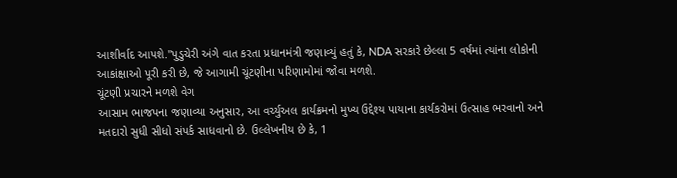આશીર્વાદ આપશે."પુડુચેરી અંગે વાત કરતા પ્રધાનમંત્રી જણાવ્યું હતું કે, NDA સરકારે છેલ્લા 5 વર્ષમાં ત્યાંના લોકોની આકાંક્ષાઓ પૂરી કરી છે, જે આગામી ચૂંટણીના પરિણામોમાં જોવા મળશે.
ચૂંટણી પ્રચારને મળશે વેગ
આસામ ભાજપના જણાવ્યા અનુસાર, આ વર્ચ્યુઅલ કાર્યક્રમનો મુખ્ય ઉદ્દેશ્ય પાયાના કાર્યકરોમાં ઉત્સાહ ભરવાનો અને મતદારો સુધી સીધો સંપર્ક સાધવાનો છે. ઉલ્લેખનીય છે કે, 1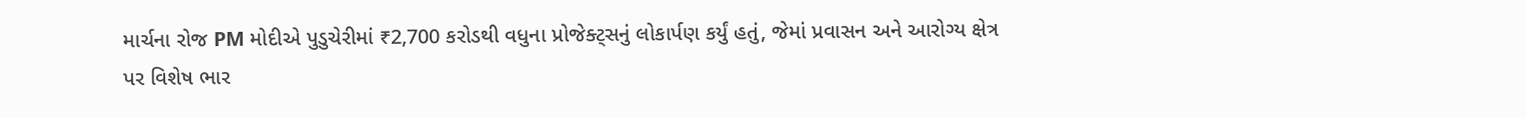માર્ચના રોજ PM મોદીએ પુડુચેરીમાં ₹2,700 કરોડથી વધુના પ્રોજેક્ટ્સનું લોકાર્પણ કર્યું હતું, જેમાં પ્રવાસન અને આરોગ્ય ક્ષેત્ર પર વિશેષ ભાર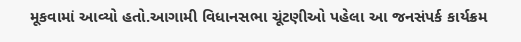મૂકવામાં આવ્યો હતો.આગામી વિધાનસભા ચૂંટણીઓ પહેલા આ જનસંપર્ક કાર્યક્રમ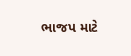ભાજપ માટે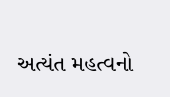અત્યંત મહત્વનો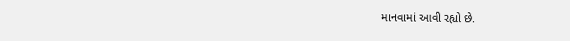માનવામાં આવી રહ્યો છે.